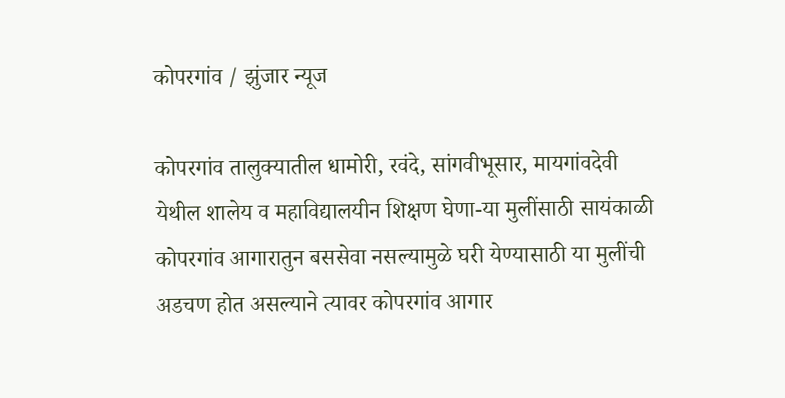कोपरगांव / झुंजार न्यूज

कोपरगांव तालुक्यातील धामोरी, रवंदे, सांगवीभूसार, मायगांवदेवी येथील शालेय व महाविद्यालयीन शिक्षण घेणा-या मुलींसाठी सायंकाळी कोपरगांव आगारातुन बससेवा नसल्यामुळे घरी येण्यासाठी या मुलींची अडचण होत असल्याने त्यावर कोपरगांव आगार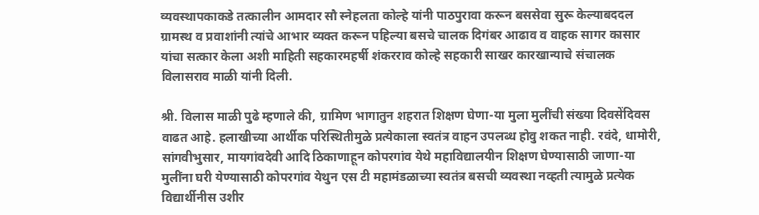व्यवस्थापकाकडे तत्कालीन आमदार सौ स्नेहलता कोल्हे यांनी पाठपुरावा करून बससेवा सुरू केल्याबददल ग्रामस्थ व प्रवाशांनी त्यांचे आभार व्यक्त करून पहिल्या बसचे चालक दिगंबर आढाव व वाहक सागर कासार यांचा सत्कार केला अशी माहिती सहकारमहर्षी शंकरराव कोल्हे सहकारी साखर कारखान्याचे संचालक विलासराव माळी यांनी दिली.

श्री. विलास माळी पुढे म्हणाले की, ग्रामिण भागातुन शहरात शिक्षण घेणा-या मुला मुलींची संख्या दिवसेंदिवस वाढत आहे. हलाखीच्या आर्थीक परिस्थितीमुळे प्रत्येकाला स्वतंत्र वाहन उपलब्ध होवु शकत नाही. रवंदे, धामोरी, सांगवीभुसार, मायगांवदेवी आदि ठिकाणाहून कोपरगांव येथे महाविद्यालयीन शिक्षण घेण्यासाठी जाणा-या मुलींना घरी येण्यासाठी कोपरगांव येथुन एस टी महामंडळाच्या स्वतंत्र बसची व्यवस्था नव्हती त्यामुळे प्रत्येक विद्यार्थीनीस उशीर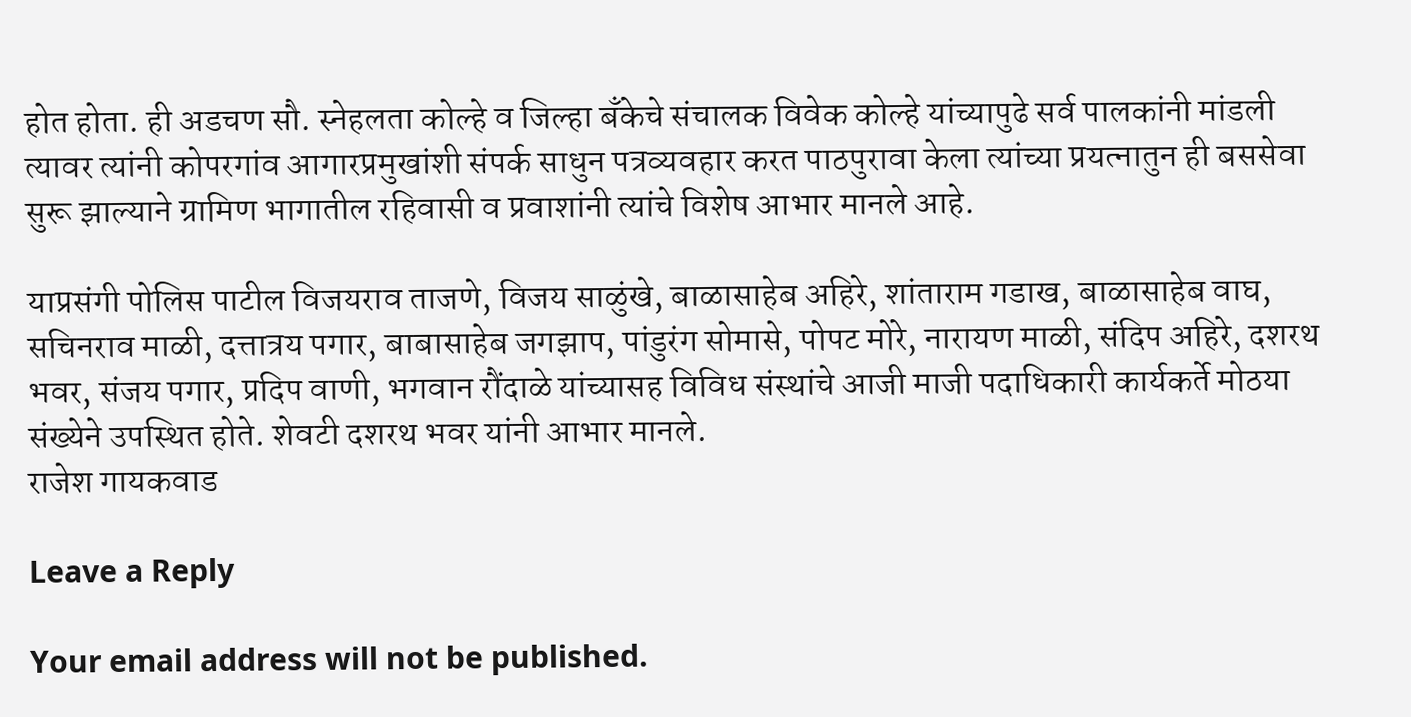होत होता. ही अडचण सौ. स्नेहलता कोल्हे व जिल्हा बँकेचे संचालक विवेक कोल्हे यांच्यापुढे सर्व पालकांनी मांडली त्यावर त्यांनी कोपरगांव आगारप्रमुखांशी संपर्क साधुन पत्रव्यवहार करत पाठपुरावा केला त्यांच्या प्रयत्नातुन ही बससेवा सुरू झाल्याने ग्रामिण भागातील रहिवासी व प्रवाशांनी त्यांचे विशेष आभार मानले आहे.

याप्रसंगी पोलिस पाटील विजयराव ताजणे, विजय साळुंखे, बाळासाहेब अहिरे, शांताराम गडाख, बाळासाहेब वाघ, सचिनराव माळी, दत्तात्रय पगार, बाबासाहेब जगझाप, पांडुरंग सोमासे, पोपट मोरे, नारायण माळी, संदिप अहिरे, दशरथ भवर, संजय पगार, प्रदिप वाणी, भगवान रौंदाळे यांच्यासह विविध संस्थांचे आजी माजी पदाधिकारी कार्यकर्ते मोठया संख्येने उपस्थित होते. शेवटी दशरथ भवर यांनी आभार मानले.
राजेश गायकवाड

Leave a Reply

Your email address will not be published.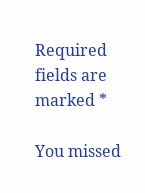Required fields are marked *

You missed